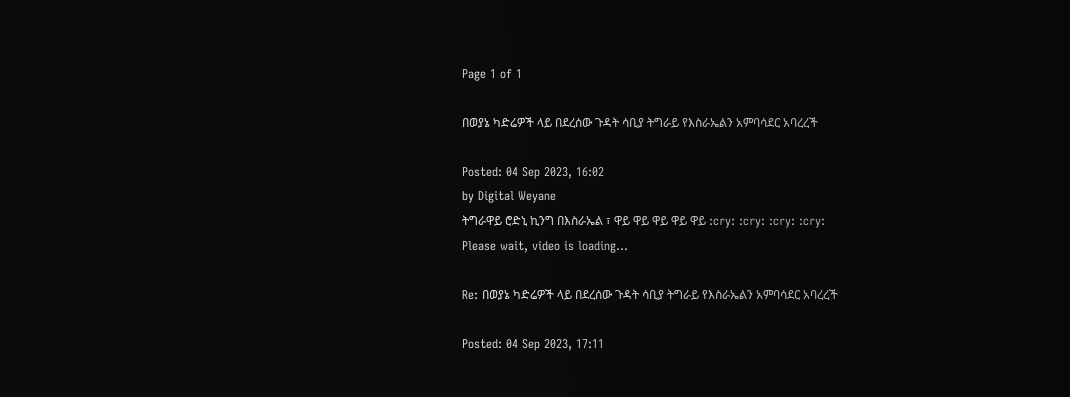Page 1 of 1

በወያኔ ካድሬዎች ላይ በደረሰው ጉዳት ሳቢያ ትግራይ የእስራኤልን አምባሳደር አባረረች

Posted: 04 Sep 2023, 16:02
by Digital Weyane
ትግራዋይ ሮድኒ ኪንግ በእስራኤል ፣ ዋይ ዋይ ዋይ ዋይ ዋይ :cry: :cry: :cry: :cry:
Please wait, video is loading...

Re: በወያኔ ካድሬዎች ላይ በደረሰው ጉዳት ሳቢያ ትግራይ የእስራኤልን አምባሳደር አባረረች

Posted: 04 Sep 2023, 17:11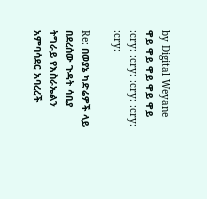by Digital Weyane
ዋይ ዋይ ዋይ ዋይ ዋይ :cry: :cry: :cry: :cry: :cry:

Re: በወያኔ ካድሬዎች ላይ በደረሰው ጉዳት ሳቢያ ትግራይ የእስራኤልን አምባሳደር አባረረች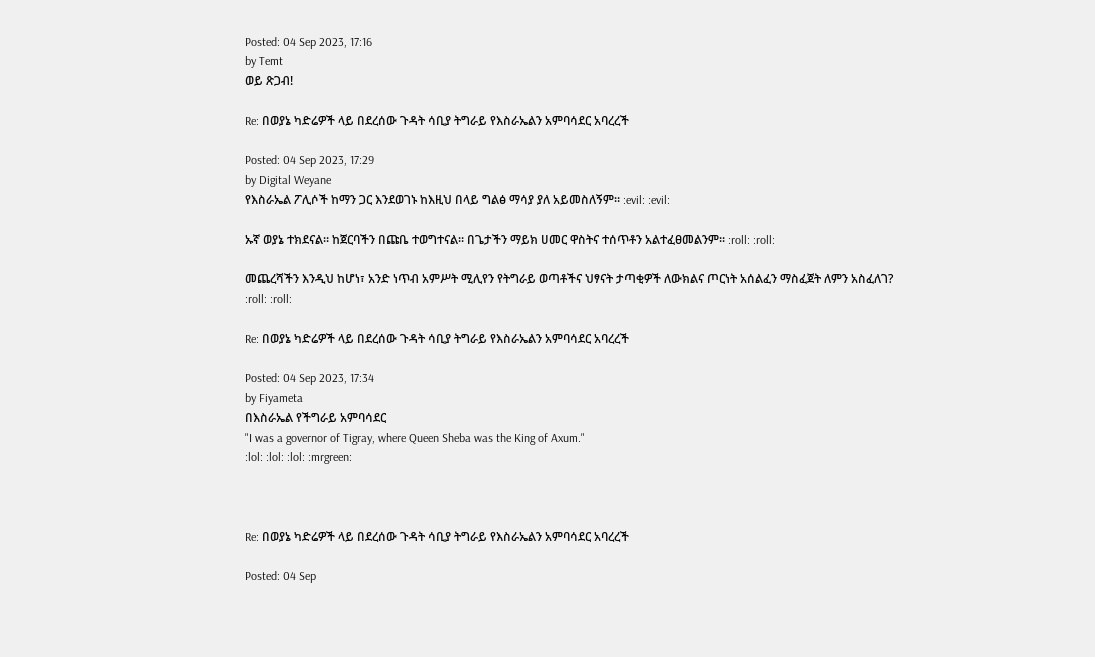Posted: 04 Sep 2023, 17:16
by Temt
ወይ ጽጋብ!

Re: በወያኔ ካድሬዎች ላይ በደረሰው ጉዳት ሳቢያ ትግራይ የእስራኤልን አምባሳደር አባረረች

Posted: 04 Sep 2023, 17:29
by Digital Weyane
የእስራኤል ፖሊሶች ከማን ጋር እንደወገኑ ከእዚህ በላይ ግልፅ ማሳያ ያለ አይመስለኝም። :evil: :evil:

ኡኛ ወያኔ ተክደናል። ከጀርባችን በጩቤ ተወግተናል። በጌታችን ማይክ ሀመር ዋስትና ተሰጥቶን አልተፈፀመልንም። :roll: :roll:

መጨረሻችን እንዲህ ከሆነ፣ አንድ ነጥብ አምሥት ሚሊየን የትግራይ ወጣቶችና ህፃናት ታጣቂዎች ለውክልና ጦርነት አሰልፈን ማስፈጀት ለምን አስፈለገ? :roll: :roll:

Re: በወያኔ ካድሬዎች ላይ በደረሰው ጉዳት ሳቢያ ትግራይ የእስራኤልን አምባሳደር አባረረች

Posted: 04 Sep 2023, 17:34
by Fiyameta
በእስራኤል የችግራይ አምባሳደር
"I was a governor of Tigray, where Queen Sheba was the King of Axum."
:lol: :lol: :lol: :mrgreen:



Re: በወያኔ ካድሬዎች ላይ በደረሰው ጉዳት ሳቢያ ትግራይ የእስራኤልን አምባሳደር አባረረች

Posted: 04 Sep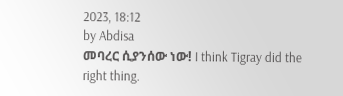2023, 18:12
by Abdisa
መባረር ሲያንሰው ነው! I think Tigray did the right thing.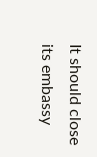It should close its embassy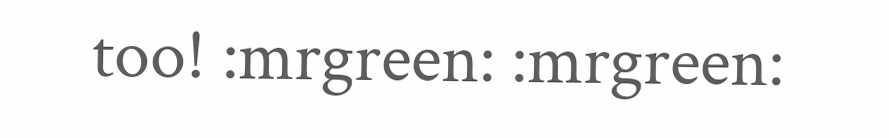too! :mrgreen: :mrgreen: